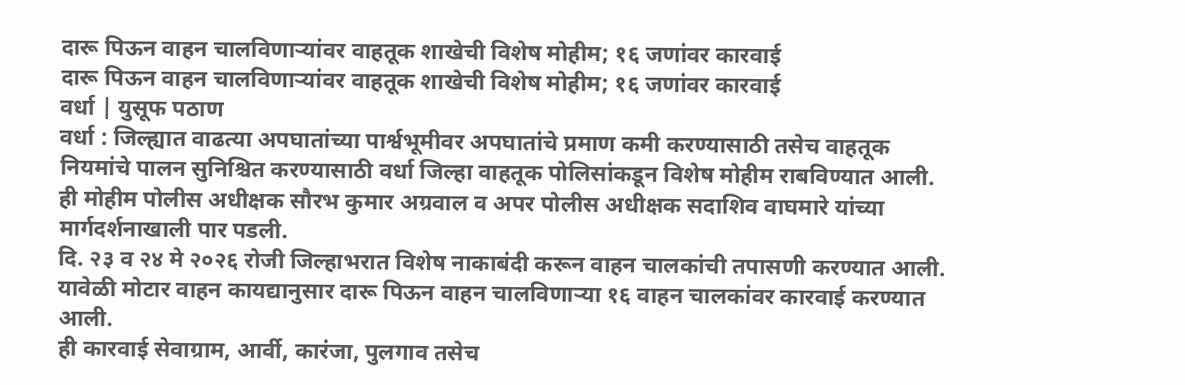दारू पिऊन वाहन चालविणाऱ्यांवर वाहतूक शाखेची विशेष मोहीम; १६ जणांवर कारवाई
दारू पिऊन वाहन चालविणाऱ्यांवर वाहतूक शाखेची विशेष मोहीम; १६ जणांवर कारवाई
वर्धा | युसूफ पठाण
वर्धा : जिल्ह्यात वाढत्या अपघातांच्या पार्श्वभूमीवर अपघातांचे प्रमाण कमी करण्यासाठी तसेच वाहतूक नियमांचे पालन सुनिश्चित करण्यासाठी वर्धा जिल्हा वाहतूक पोलिसांकडून विशेष मोहीम राबविण्यात आली.
ही मोहीम पोलीस अधीक्षक सौरभ कुमार अग्रवाल व अपर पोलीस अधीक्षक सदाशिव वाघमारे यांच्या मार्गदर्शनाखाली पार पडली.
दि. २३ व २४ मे २०२६ रोजी जिल्हाभरात विशेष नाकाबंदी करून वाहन चालकांची तपासणी करण्यात आली. यावेळी मोटार वाहन कायद्यानुसार दारू पिऊन वाहन चालविणाऱ्या १६ वाहन चालकांवर कारवाई करण्यात आली.
ही कारवाई सेवाग्राम, आर्वी, कारंजा, पुलगाव तसेच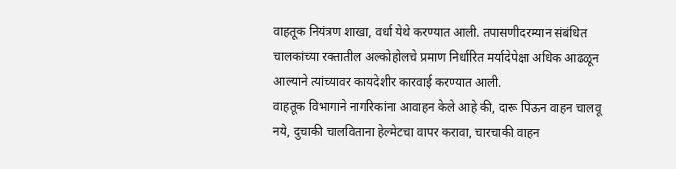वाहतूक नियंत्रण शाखा, वर्धा येथे करण्यात आली. तपासणीदरम्यान संबंधित चालकांच्या रक्तातील अल्कोहोलचे प्रमाण निर्धारित मर्यादेपेक्षा अधिक आढळून आल्याने त्यांच्यावर कायदेशीर कारवाई करण्यात आली.
वाहतूक विभागाने नागरिकांना आवाहन केले आहे की, दारू पिऊन वाहन चालवू नये, दुचाकी चालविताना हेल्मेटचा वापर करावा, चारचाकी वाहन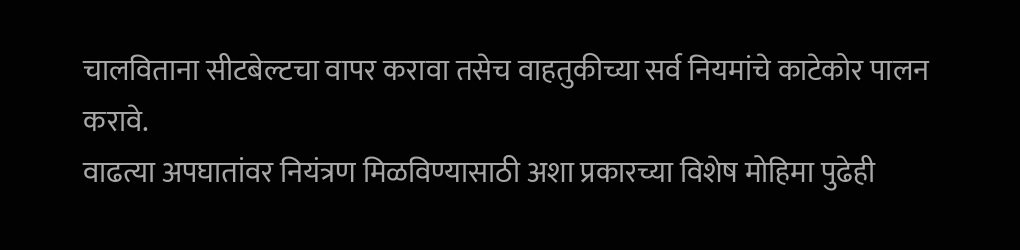चालविताना सीटबेल्टचा वापर करावा तसेच वाहतुकीच्या सर्व नियमांचे काटेकोर पालन करावे.
वाढत्या अपघातांवर नियंत्रण मिळविण्यासाठी अशा प्रकारच्या विशेष मोहिमा पुढेही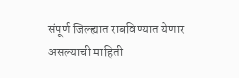संपूर्ण जिल्ह्यात राबविण्यात येणार असल्याची माहिती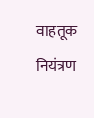वाहतूक नियंत्रण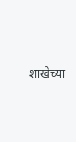शाखेच्या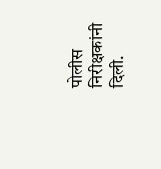पोलीस निरीक्षकांनी दिली.